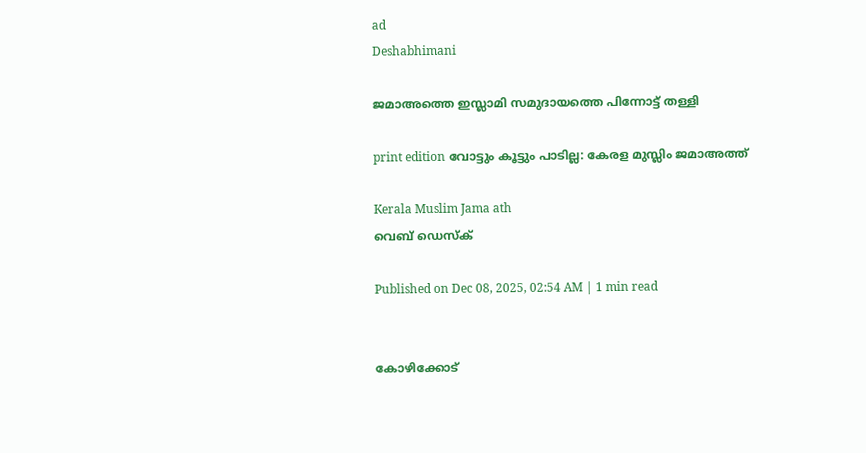ad
Deshabhimani

ജമാഅത്തെ ഇസ്ലാമി സമുദായത്തെ പിന്നോട്ട്‌ തള്ളി

print edition വോട്ടും കൂട്ടും പാടില്ല: കേരള മുസ്ലിം ജമാഅത്ത്‌

Kerala Muslim Jama ath
വെബ് ഡെസ്ക്

Published on Dec 08, 2025, 02:54 AM | 1 min read


കോഴിക്കോട്‌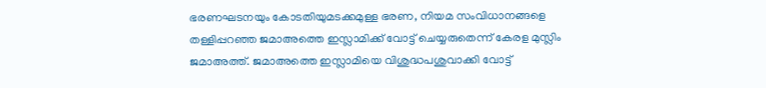ഭരണഘടനയും കോടതിയുമടക്കമുള്ള ഭരണ, നിയമ സംവിധാനങ്ങളെ തള്ളിപ്പറഞ്ഞ ജമാഅത്തെ ഇസ്ലാമിക്ക്‌ വോട്ട്‌ ചെയ്യരുതെന്ന്‌ കേരള മുസ്ലിം ജമാഅത്ത്‌. ജമാഅത്തെ ഇസ്ലാമിയെ വിശുദ്ധപശുവാക്കി വോട്ട്‌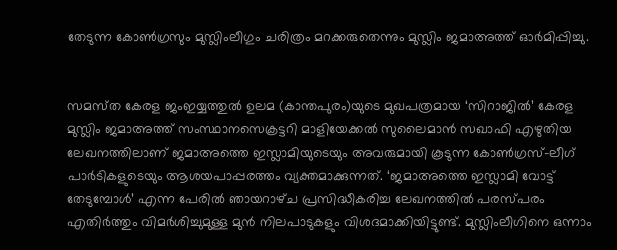തേടുന്ന കോൺഗ്രസും മുസ്ലിംലീഗും ചരിത്രം മറക്കരുതെന്നും മുസ്ലിം ജമാഅത്ത്‌ ഓർമിപ്പിച്ചു.


സമസ്‌ത കേരള ജംഇയ്യത്തുൽ ഉലമ (കാന്തപുരം)യുടെ മുഖപത്രമായ ‘സിറാജിൽ’ കേരള മുസ്ലിം ജമാഅത്ത്‌ സംസ്ഥാനസെക്രട്ടറി മാളിയേക്കൽ സുലൈമാൻ സഖാഫി എഴുതിയ ലേഖനത്തിലാണ്‌ ജമാഅത്തെ ഇസ്ലാമിയുടെയും അവരുമായി കൂടുന്ന കോൺഗ്രസ്‌–ലീഗ്‌ പാർടികളുടെയും ആശയപാപ്പരത്തം വ്യക്തമാക്കുന്നത്‌. ‘ജമാഅത്തെ ഇസ്ലാമി വോട്ട് തേടുമ്പോൾ’ എന്ന പേരിൽ ഞായറാഴ്‌ച പ്രസിദ്ധീകരിച്ച ലേഖനത്തിൽ പരസ്‌പരം എതിർത്തും വിമർശിച്ചുമുള്ള മുൻ നിലപാടുകളും വിശദമാക്കിയിട്ടുണ്ട്‌. മുസ്ലിംലീഗിനെ ഒന്നാം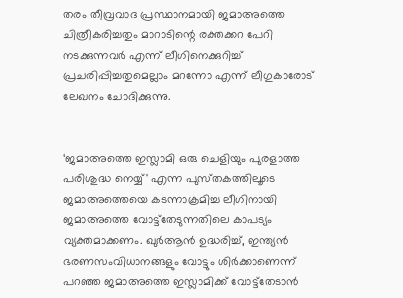തരം തീവ്രവാദ പ്രസ്ഥാനമായി ജമാഅത്തെ ചിത്രീകരിച്ചതും മാറാടിന്റെ രക്തക്കറ പേറി നടക്കുന്നവർ എന്ന്‌ ലീഗിനെക്കുറിച്ച്‌ പ്രചരിപ്പിച്ചതുമെല്ലാം മറന്നോ എന്ന്‌ ലീഗുകാരോട്‌ ലേഖനം ചോദിക്കുന്നു.


‘ജമാഅത്തെ ഇസ്ലാമി ഒരു ചെളിയും പുരളാത്ത പരിശുദ്ധ നെയ്യ്' എന്ന പുസ്‌തകത്തിലൂടെ ജമാഅത്തെയെ കടന്നാക്രമിച്ച ലീഗിനായി ജമാഅത്തെ വോട്ട്‌തേടുന്നതിലെ കാപട്യം വ്യക്തമാക്കണം. ഖുർആൻ ഉദ്ധരിച്ച്‌, ഇന്ത്യൻ ഭരണസംവിധാനങ്ങളും വോട്ടും ശിർക്കാണെന്ന്‌ പറഞ്ഞ ജമാഅത്തെ ഇസ്ലാമിക്ക്‌ വോട്ട്‌തേടാൻ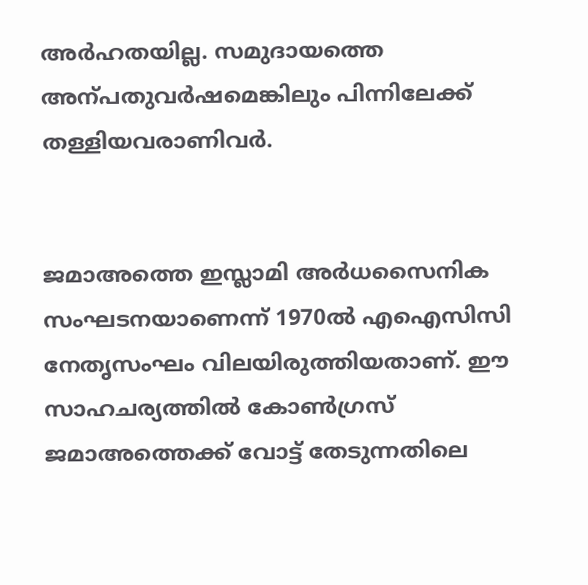അർഹതയില്ല. സമുദായത്തെ അന്പതുവർഷമെങ്കിലും പിന്നിലേക്ക്‌ തള്ളിയവരാണിവർ.


ജമാഅത്തെ ഇസ്ലാമി അർധസൈനിക സംഘടനയാണെന്ന്‌ 1970ൽ എഐസിസി നേതൃസംഘം വിലയിരുത്തിയതാണ്‌. ഇ‍ൗ സാഹചര്യത്തിൽ കോൺഗ്രസ്‌ ജമാഅത്തെക്ക്‌ വോട്ട്‌ തേടുന്നതിലെ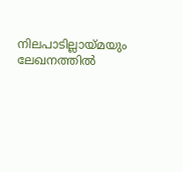നിലപാടില്ലായ്മയും ലേഖനത്തിൽ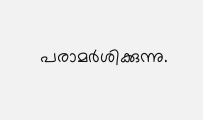പരാമർശിക്കുന്നു.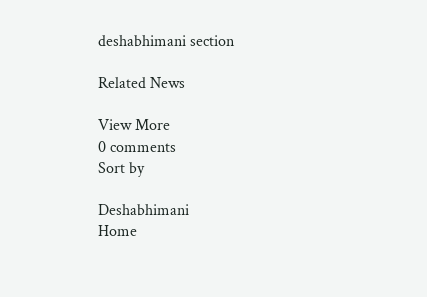deshabhimani section

Related News

View More
0 comments
Sort by

Deshabhimani
Home